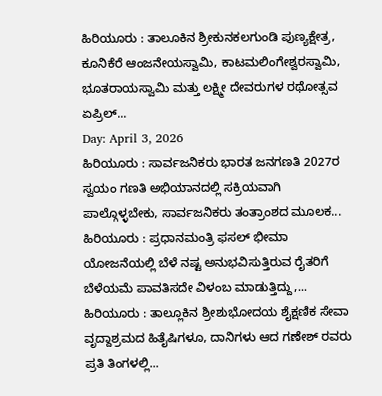ಹಿರಿಯೂರು : ತಾಲೂಕಿನ ಶ್ರೀಕುನಕಲಗುಂಡಿ ಪುಣ್ಯಕ್ಷೇತ್ರ, ಕೂನಿಕೆರೆ ಆಂಜನೇಯಸ್ವಾಮಿ, ಕಾಟಮಲಿಂಗೇಶ್ವರಸ್ವಾಮಿ, ಭೂತರಾಯಸ್ವಾಮಿ ಮತ್ತು ಲಕ್ಷ್ಮೀ ದೇವರುಗಳ ರಥೋತ್ಸವ ಏಪ್ರಿಲ್...
Day: April 3, 2026
ಹಿರಿಯೂರು : ಸಾರ್ವಜನಿಕರು ಭಾರತ ಜನಗಣತಿ 2027ರ ಸ್ವಯಂ ಗಣತಿ ಅಭಿಯಾನದಲ್ಲಿ ಸಕ್ರಿಯವಾಗಿ ಪಾಲ್ಗೊಳ್ಳಬೇಕು, ಸಾರ್ವಜನಿಕರು ತಂತ್ರಾಂಶದ ಮೂಲಕ...
ಹಿರಿಯೂರು : ಪ್ರಧಾನಮಂತ್ರಿ ಫಸಲ್ ಭೀಮಾ ಯೋಜನೆಯಲ್ಲಿ ಬೆಳೆ ನಷ್ಟ ಅನುಭವಿಸುತ್ತಿರುವ ರೈತರಿಗೆ ಬೆಳೆಯಮೆ ಪಾವತಿಸದೇ ವಿಳಂಬ ಮಾಡುತ್ತಿದ್ದು,...
ಹಿರಿಯೂರು : ತಾಲ್ಲೂಕಿನ ಶ್ರೀಶುಭೋದಯ ಶೈಕ್ಷಣಿಕ ಸೇವಾ ವೃದ್ದಾಶ್ರಮದ ಹಿತೈಷಿಗಳೂ, ದಾನಿಗಳು ಆದ ಗಣೇಶ್ ರವರು ಪ್ರತಿ ತಿಂಗಳಲ್ಲಿ...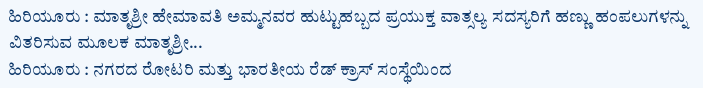ಹಿರಿಯೂರು : ಮಾತೃಶ್ರೀ ಹೇಮಾವತಿ ಅಮ್ಮನವರ ಹುಟ್ಟುಹಬ್ಬದ ಪ್ರಯುಕ್ತ ವಾತ್ಸಲ್ಯ ಸದಸ್ಯರಿಗೆ ಹಣ್ಣು ಹಂಪಲುಗಳನ್ನು ವಿತರಿಸುವ ಮೂಲಕ ಮಾತೃಶ್ರೀ...
ಹಿರಿಯೂರು : ನಗರದ ರೋಟರಿ ಮತ್ತು ಭಾರತೀಯ ರೆಡ್ ಕ್ರಾಸ್ ಸಂಸ್ಥೆಯಿಂದ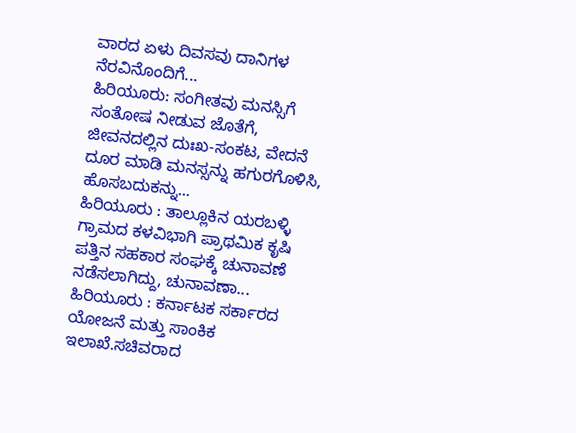ವಾರದ ಏಳು ದಿವಸವು ದಾನಿಗಳ ನೆರವಿನೊಂದಿಗೆ...
ಹಿರಿಯೂರು: ಸಂಗೀತವು ಮನಸ್ಸಿಗೆ ಸಂತೋಷ ನೀಡುವ ಜೊತೆಗೆ, ಜೀವನದಲ್ಲಿನ ದುಃಖ-ಸಂಕಟ, ವೇದನೆ ದೂರ ಮಾಡಿ ಮನಸ್ಸನ್ನು ಹಗುರಗೊಳಿಸಿ, ಹೊಸಬದುಕನ್ನು...
ಹಿರಿಯೂರು : ತಾಲ್ಲೂಕಿನ ಯರಬಳ್ಳಿ ಗ್ರಾಮದ ಕಳವಿಭಾಗಿ ಪ್ರಾಥಮಿಕ ಕೃಷಿ ಪತ್ತಿನ ಸಹಕಾರ ಸಂಘಕ್ಕೆ ಚುನಾವಣೆ ನಡೆಸಲಾಗಿದ್ದು, ಚುನಾವಣಾ...
ಹಿರಿಯೂರು : ಕರ್ನಾಟಕ ಸರ್ಕಾರದ ಯೋಜನೆ ಮತ್ತು ಸಾಂಕಿಕ ಇಲಾಖೆ.ಸಚಿವರಾದ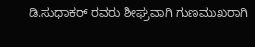ಡಿ.ಸುಧಾಕರ್ ರವರು ಶೀಘ್ರವಾಗಿ ಗುಣಮುಖರಾಗಿ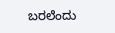ಬರಲೆಂದು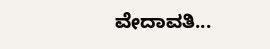ವೇದಾವತಿ...